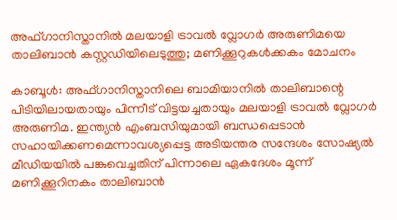അഫ്ഗാനിസ്താനിൽ മലയാളി ട്രാവൽ വ്ലോഗർ അരുണിമയെ താലിബാൻ കസ്റ്റഡിയിലെടുത്തു; മണിക്കൂറുകൾക്കകം മോചനം

കാബൂൾ: അഫ്ഗാനിസ്താനിലെ ബാമിയാനിൽ താലിബാന്റെ പിടിയിലായതായും പിന്നീട് വിട്ടയച്ചതായും മലയാളി ട്രാവൽ വ്ലോഗർ അരുണിമ. ഇന്ത്യൻ എംബസിയുമായി ബന്ധപ്പെടാൻ സഹായിക്കണമെന്നാവശ്യപ്പെട്ട അടിയന്തര സന്ദേശം സോഷ്യൽ മീഡിയയിൽ പങ്കുവെച്ചതിന് പിന്നാലെ ഏകദേശം മൂന്ന് മണിക്കൂറിനകം താലിബാൻ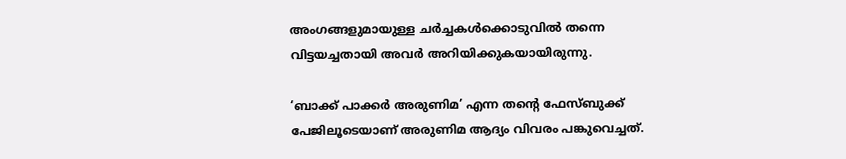അംഗങ്ങളുമായുള്ള ചർച്ചകൾക്കൊടുവിൽ തന്നെ വിട്ടയച്ചതായി അവർ അറിയിക്കുകയായിരുന്നു.

‘ബാക്ക് പാക്കർ അരുണിമ’ എന്ന തന്‍റെ ഫേസ്ബുക്ക് പേജിലൂടെയാണ് അരുണിമ ആദ്യം വിവരം പങ്കുവെച്ചത്.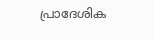പ്രാദേശിക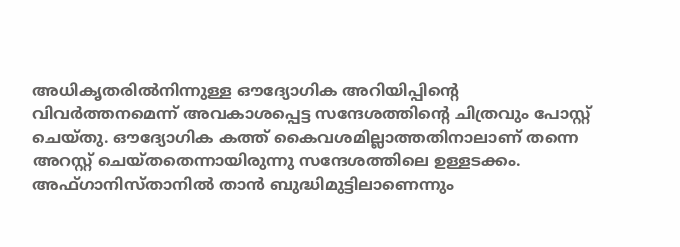അധികൃതരിൽനിന്നുള്ള ഔദ്യോഗിക അറിയിപ്പിന്റെ വിവർത്തനമെന്ന് അവകാശപ്പെട്ട സന്ദേശത്തിന്റെ ചിത്രവും പോസ്റ്റ് ചെയ്തു. ഔദ്യോഗിക കത്ത് കൈവശമില്ലാത്തതിനാലാണ് തന്നെ അറസ്റ്റ് ചെയ്തതെന്നായിരുന്നു സന്ദേശത്തിലെ ഉള്ളടക്കം. അഫ്ഗാനിസ്താനിൽ താൻ ബുദ്ധിമുട്ടിലാണെന്നും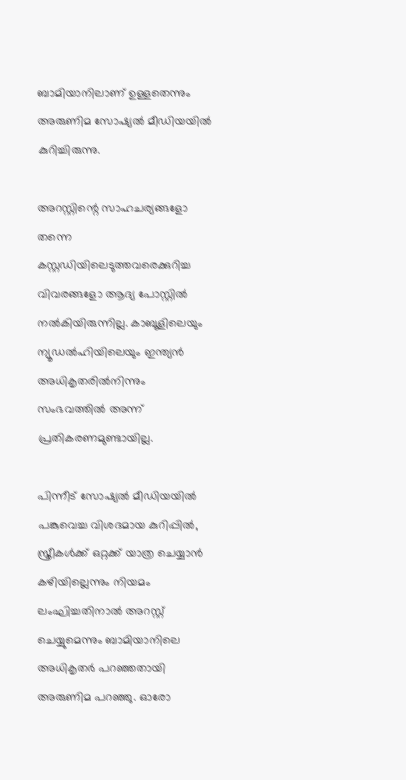ബാമിയാനിലാണ് ഉള്ളതെന്നും അരുണിമ സോഷ്യൽ മീഡിയയിൽ കുറിച്ചിരുന്നു.

അറസ്റ്റിന്റെ സാഹചര്യങ്ങളോ തന്നെ കസ്റ്റഡിയിലെടുത്തവരെക്കുറിച്ച വിവരങ്ങളോ ആദ്യ പോസ്റ്റിൽ നൽകിയിരുന്നില്ല. കാബൂളിലെയും ന്യൂഡൽഹിയിലെയും ഇന്ത്യൻ അധികൃതരിൽനിന്നും സംഭവത്തിൽ അന്ന് പ്രതികരണമുണ്ടായില്ല.

പിന്നീട് സോഷ്യൽ മീഡിയയിൽ പങ്കുവെച്ച വിശദമായ കുറിപ്പിൽ, സ്ത്രീകൾക്ക് ഒറ്റക്ക് യാത്ര ചെയ്യാൻ കഴിയില്ലെന്നും നിയമം ലംഘിച്ചതിനാൽ അറസ്റ്റ് ചെയ്യുമെന്നും ബാമിയാനിലെ അധികൃതർ പറഞ്ഞതായി അരുണിമ പറഞ്ഞു. ഓരോ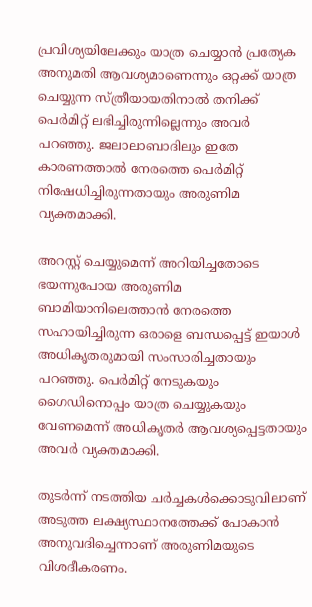പ്രവിശ്യയിലേക്കും യാത്ര ചെയ്യാൻ പ്രത്യേക അനുമതി ആവശ്യമാണെന്നും ഒറ്റക്ക് യാത്ര ചെയ്യുന്ന സ്ത്രീയായതിനാൽ തനിക്ക് പെർമിറ്റ് ലഭിച്ചിരുന്നില്ലെന്നും അവർ പറഞ്ഞു. ജലാലാബാദിലും ഇതേ കാരണത്താൽ നേരത്തെ പെർമിറ്റ് നിഷേധിച്ചിരുന്നതായും അരുണിമ വ്യക്തമാക്കി.

അറസ്റ്റ് ചെയ്യുമെന്ന് അറിയിച്ചതോടെ ഭയന്നുപോയ അരുണിമ ബാമിയാനിലെത്താൻ നേരത്തെ സഹായിച്ചിരുന്ന ഒരാളെ ബന്ധപ്പെട്ട് ഇയാൾ അധികൃതരുമായി സംസാരിച്ചതായും പറഞ്ഞു. പെർമിറ്റ് നേടുകയും ഗൈഡിനൊപ്പം യാത്ര ചെയ്യുകയും വേണമെന്ന് അധികൃതർ ആവശ്യപ്പെട്ടതായും അവർ വ്യക്തമാക്കി.

തുടർന്ന് നടത്തിയ ചർച്ചകൾക്കൊടുവിലാണ് അടുത്ത ലക്ഷ്യസ്ഥാനത്തേക്ക് പോകാൻ അനുവദിച്ചെന്നാണ് അരുണിമയുടെ വിശദീകരണം.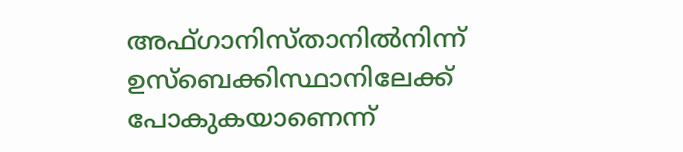അഫ്ഗാനിസ്താനിൽനിന്ന് ഉസ്ബെക്കിസ്ഥാനിലേക്ക് പോകുകയാണെന്ന്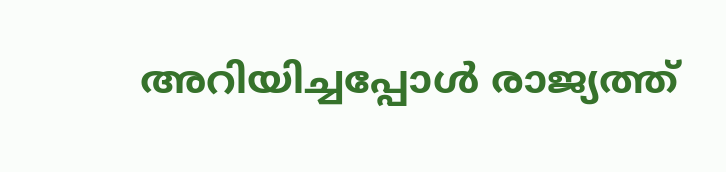അറിയിച്ചപ്പോൾ രാജ്യത്ത്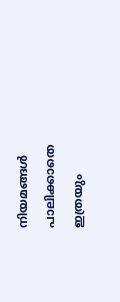നിയമങ്ങൾ പാലിക്കാതെ ഇത്രയും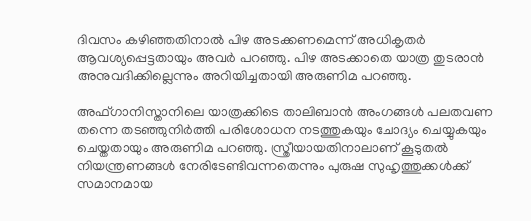ദിവസം കഴിഞ്ഞതിനാൽ പിഴ അടക്കണമെന്ന് അധികൃതർ ആവശ്യപ്പെട്ടതായും അവർ പറഞ്ഞു. പിഴ അടക്കാതെ യാത്ര തുടരാൻ അനുവദിക്കില്ലെന്നും അറിയിച്ചതായി അരുണിമ പറഞ്ഞു.

അഫ്ഗാനിസ്താനിലെ യാത്രക്കിടെ താലിബാൻ അംഗങ്ങൾ പലതവണ തന്നെ തടഞ്ഞുനിർത്തി പരിശോധന നടത്തുകയും ചോദ്യം ചെയ്യുകയും ചെയ്തതായും അരുണിമ പറഞ്ഞു. സ്ത്രീയായതിനാലാണ് കൂടുതൽ നിയന്ത്രണങ്ങൾ നേരിടേണ്ടിവന്നതെന്നും പുരുഷ സുഹൃത്തുക്കൾക്ക് സമാനമായ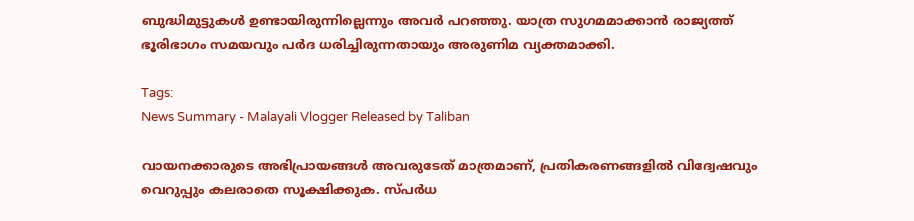ബുദ്ധിമുട്ടുകൾ ഉണ്ടായിരുന്നില്ലെന്നും അവർ പറഞ്ഞു. യാത്ര സുഗമമാക്കാൻ രാജ്യത്ത് ഭൂരിഭാഗം സമയവും പർദ ധരിച്ചിരുന്നതായും അരുണിമ വ്യക്തമാക്കി.

Tags:
News Summary - Malayali Vlogger Released by Taliban

വായനക്കാരുടെ അഭിപ്രായങ്ങള്‍ അവരുടേത് മാത്രമാണ്, പ്രതികരണങ്ങളിൽ വിദ്വേഷവും വെറുപ്പും കലരാതെ സൂക്ഷിക്കുക. സ്പർധ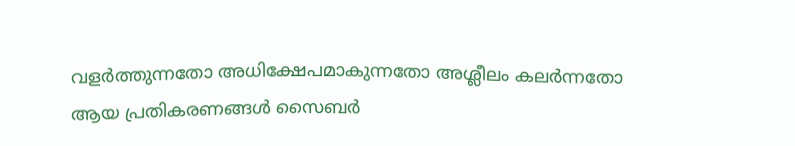വളർത്തുന്നതോ അധിക്ഷേപമാകുന്നതോ അശ്ലീലം കലർന്നതോ ആയ പ്രതികരണങ്ങൾ സൈബർ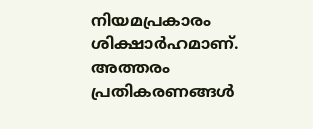നിയമപ്രകാരം ശിക്ഷാർഹമാണ്. അത്തരം പ്രതികരണങ്ങൾ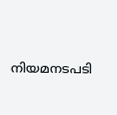നിയമനടപടി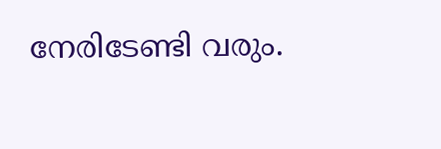നേരിടേണ്ടി വരും.